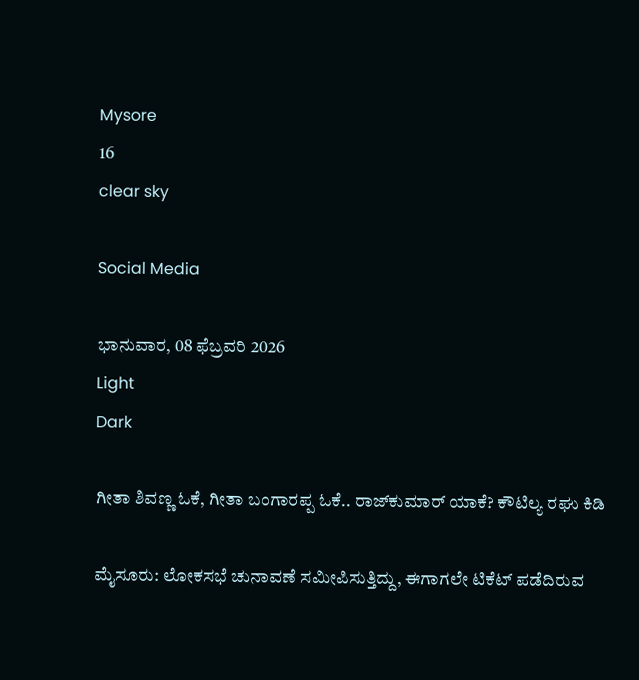Mysore
16
clear sky

Social Media

ಭಾನುವಾರ, 08 ಫೆಬ್ರವರಿ 2026
Light
Dark

ಗೀತಾ ಶಿವಣ್ಣ ಓಕೆ, ಗೀತಾ ಬಂಗಾರಪ್ಪ ಓಕೆ.. ರಾಜ್‌ಕುಮಾರ್‌ ಯಾಕೆ? ಕೌಟಿಲ್ಯ ರಘು ಕಿಡಿ

ಮೈಸೂರು: ಲೋಕಸಭೆ ಚುನಾವಣೆ ಸಮೀಪಿಸುತ್ತಿದ್ದು, ಈಗಾಗಲೇ ಟಿಕೆಟ್‌ ಪಡೆದಿರುವ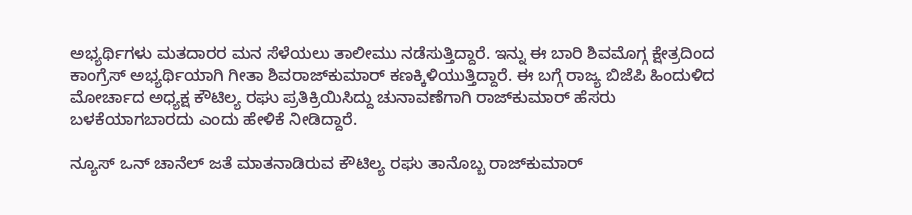ಅಭ್ಯರ್ಥಿಗಳು ಮತದಾರರ ಮನ ಸೆಳೆಯಲು ತಾಲೀಮು ನಡೆಸುತ್ತಿದ್ದಾರೆ. ಇನ್ನು ಈ ಬಾರಿ ಶಿವಮೊಗ್ಗ ಕ್ಷೇತ್ರದಿಂದ ಕಾಂಗ್ರೆಸ್‌ ಅಭ್ಯರ್ಥಿಯಾಗಿ ಗೀತಾ ಶಿವರಾಜ್‌ಕುಮಾರ್‌ ಕಣಕ್ಕಿಳಿಯುತ್ತಿದ್ದಾರೆ. ಈ ಬಗ್ಗೆ ರಾಜ್ಯ ಬಿಜೆಪಿ ಹಿಂದುಳಿದ ಮೋರ್ಚಾದ ಅಧ್ಯಕ್ಷ ಕೌಟಿಲ್ಯ ರಘು ಪ್ರತಿಕ್ರಿಯಿಸಿದ್ದು ಚುನಾವಣೆಗಾಗಿ ರಾಜ್‌ಕುಮಾರ್‌ ಹೆಸರು ಬಳಕೆಯಾಗಬಾರದು ಎಂದು ಹೇಳಿಕೆ ನೀಡಿದ್ದಾರೆ.

ನ್ಯೂಸ್‌ ಒನ್‌ ಚಾನೆಲ್‌ ಜತೆ ಮಾತನಾಡಿರುವ ಕೌಟಿಲ್ಯ ರಘು ತಾನೊಬ್ಬ ರಾಜ್‌ಕುಮಾರ್‌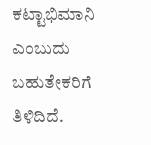ಕಟ್ಟಾಭಿಮಾನಿ ಎಂಬುದು ಬಹುತೇಕರಿಗೆ ತಿಳಿದಿದೆ.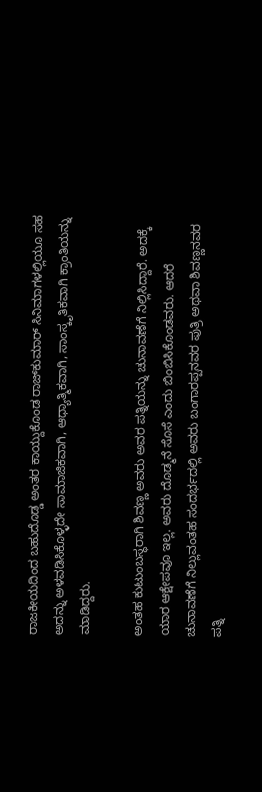ರಾಜಕೀಯದಿಂದ ಬಹುದೊಡ್ಡ ಅಂತರ ಕಾಯ್ದುಕೊಂಡ ರಾಜ್‌ಕುಮಾರ್ ಸಿನಿಮಾಗಳಲ್ಲಿಯೂ ಸಹ ಅದನ್ನು ಅಳವಡಿಸಿಕೊಳ್ಳದೇ ಸಾಮಾಜಿಕವಾಗಿ, ಆಧ್ಯಾತ್ಮಿಕವಾಗಿ, ಸಾಂಸ್ಕೃತಿಕವಾಗಿ ಕ್ರಾಂತಿಯನ್ನು ಮಾಡಿದ್ದರು.

ಅಂತಹ ಕುಟುಂಬಸ್ಥರಾಗಿ ಶಿವಣ್ಣ ಅವರು ಅವರ ಪತ್ನಿಯನ್ನು ಚುನಾವಣೆಗೆ ನಿಲ್ಲಿಸಿದ್ದಾರೆ. ಅದಕ್ಕೆ ಯಾರ ಆಕ್ಷೇಪವೂ ಇಲ್ಲ. ಅವರು ದೊಡ್ಮನೆ ಸೊಸೆ ಎಂದು ಬಿಂಬಿಸಿಕೊಂಡವರು. ಆದರೆ ಚುನಾವಣೆಗೆ ನಿಲ್ಲುವಂತಹ ಸಂದರ್ಭದಲ್ಲಿ ಅವರು ಬಂಗಾರಪ್ಪನವರ ಪುತ್ರಿ ಅಥವಾ ಶಿವಣ್ಣನವರ ಪತ್ನಿ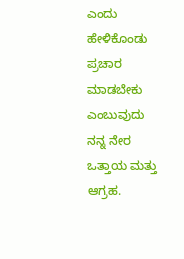ಎಂದು ಹೇಳಿಕೊಂಡು ಪ್ರಚಾರ ಮಾಡಬೇಕು ಎಂಬುವುದು ನನ್ನ ನೇರ ಒತ್ತಾಯ ಮತ್ತು ಆಗ್ರಹ.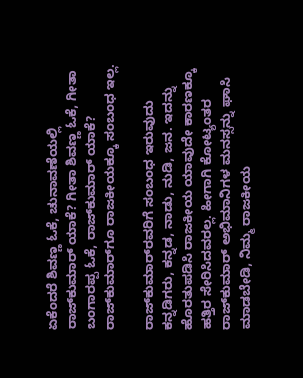ಏಕೆಂದರೆ ಶಿವಣ್ಣ ಓಕೆ, ಚುನಾವಣೆಯಲ್ಲಿ ರಾಜ್‌ಕುಮಾರ್‌ ಯಾಕೆ? ಗೀತಾ ಶಿವಣ್ಣ ಓಕೆ, ಗೀತಾ ಬಂಗಾರಪ್ಪ ಓಕೆ, ರಾಜ್‌ಕುಮಾರ್‌ ಯಾಕೆ? ರಾಜ್‌ಕುಮಾರ್‌ಗೂ ರಾಜಕೀಯಕ್ಕೂ ಸಂಬಂಧ ಇಲ್ಲ.

ರಾಜ್‌ಕುಮಾರ್‌ರವರಿಗೆ ಸಂಬಂಧ ಇರುವುದು ಕನ್ನಡಿಗರು, ಕನ್ನಡ, ನಾಡು, ನುಡಿ, ಜನ. ಇದನ್ನು ಹೊರತುಪಡಿಸಿ ರಾಜಕೀಯ ಯಾವುದೇ ಕಾರಣಕ್ಕೂ ಹತ್ತಿರ ಸೇರಿಸಿದವರಲ್ಲ. ಹೀಗಾಗಿ ಕೋಟ್ಯಂತರ ರಾಜ್‌ಕುಮಾರ್‌ ಅಭಿಮಾನಿಗಳ ಮನಸ್ಸನ್ನು ಘಾಸಿ ಮಾಡಬೇಡಿ, ನಿಮ್ಮ ರಾಜಕೀಯ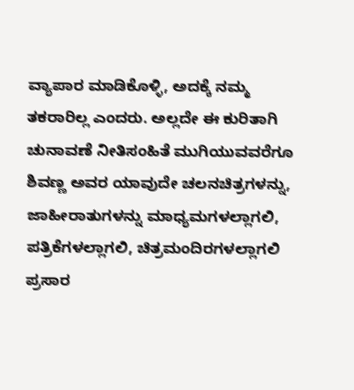ವ್ಯಾಪಾರ ಮಾಡಿಕೊಳ್ಳಿ, ಅದಕ್ಕೆ ನಮ್ಮ ತಕರಾರಿಲ್ಲ ಎಂದರು. ಅಲ್ಲದೇ ಈ ಕುರಿತಾಗಿ ಚುನಾವಣೆ ನೀತಿಸಂಹಿತೆ ಮುಗಿಯುವವರೆಗೂ ಶಿವಣ್ಣ ಅವರ ಯಾವುದೇ ಚಲನಚಿತ್ರಗಳನ್ನು, ಜಾಹೀರಾತುಗಳನ್ನು ಮಾಧ್ಯಮಗಳಲ್ಲಾಗಲಿ, ಪತ್ರಿಕೆಗಳಲ್ಲಾಗಲಿ, ಚಿತ್ರಮಂದಿರಗಳಲ್ಲಾಗಲಿ ಪ್ರಸಾರ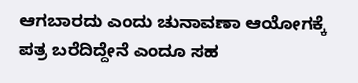ಆಗಬಾರದು ಎಂದು ಚುನಾವಣಾ ಆಯೋಗಕ್ಕೆ ಪತ್ರ ಬರೆದಿದ್ದೇನೆ ಎಂದೂ ಸಹ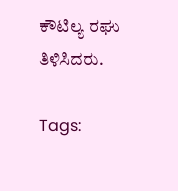ಕೌಟಿಲ್ಯ ರಘು ತಿಳಿಸಿದರು.

Tags: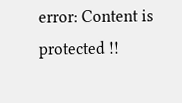error: Content is protected !!